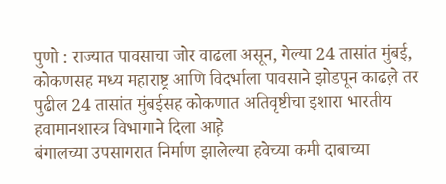पुणो : राज्यात पावसाचा जोर वाढला असून, गेल्या 24 तासांत मुंबई, कोकणसह मध्य महाराष्ट्र आणि विदर्भाला पावसाने झोडपून काढल़े तर पुढील 24 तासांत मुंबईसह कोकणात अतिवृष्टीचा इशारा भारतीय हवामानशास्त्र विभागाने दिला आह़े
बंगालच्या उपसागरात निर्माण झालेल्या हवेच्या कमी दाबाच्या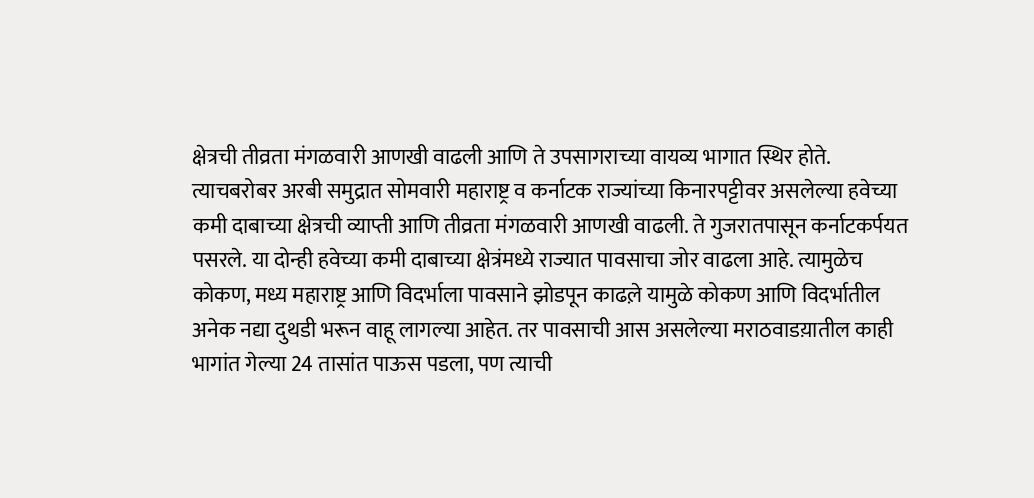क्षेत्रची तीव्रता मंगळवारी आणखी वाढली आणि ते उपसागराच्या वायव्य भागात स्थिर होते. त्याचबरोबर अरबी समुद्रात सोमवारी महाराष्ट्र व कर्नाटक राज्यांच्या किनारपट्टीवर असलेल्या हवेच्या कमी दाबाच्या क्षेत्रची व्याप्ती आणि तीव्रता मंगळवारी आणखी वाढली. ते गुजरातपासून कर्नाटकर्पयत पसरले. या दोन्ही हवेच्या कमी दाबाच्या क्षेत्रंमध्ये राज्यात पावसाचा जोर वाढला आहे. त्यामुळेच कोकण, मध्य महाराष्ट्र आणि विदर्भाला पावसाने झोडपून काढल़े यामुळे कोकण आणि विदर्भातील अनेक नद्या दुथडी भरून वाहू लागल्या आहेत. तर पावसाची आस असलेल्या मराठवाडय़ातील काही भागांत गेल्या 24 तासांत पाऊस पडला, पण त्याची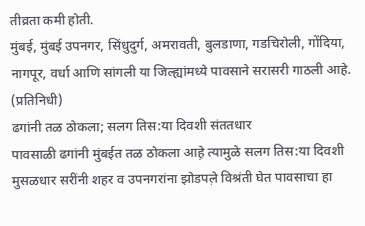तीव्रता कमी होती.
मुंबई, मुंबई उपनगर, सिंधुदुर्ग, अमरावती, बुलडाणा, गडचिरोली, गोंदिया, नागपूर, वर्धा आणि सांगली या जिल्ह्यांमध्ये पावसाने सरासरी गाठली आहे. (प्रतिनिधी)
ढगांनी तळ ठोकला; सलग तिस:या दिवशी संततधार
पावसाळी ढगांनी मुंबईत तळ ठोकला आह़े त्यामुळे सलग तिस:या दिवशी मुसळधार सरींनी शहर व उपनगरांना झोडपल़े विश्रंती घेत पावसाचा हा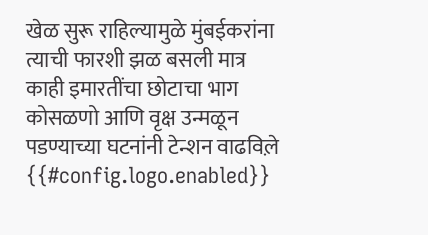खेळ सुरू राहिल्यामुळे मुंबईकरांना त्याची फारशी झळ बसली मात्र काही इमारतींचा छोटाचा भाग कोसळणो आणि वृक्ष उन्मळून पडण्याच्या घटनांनी टेन्शन वाढविल़े
{{#config.logo.enabled}}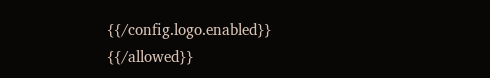{{/config.logo.enabled}}
{{/allowed}}